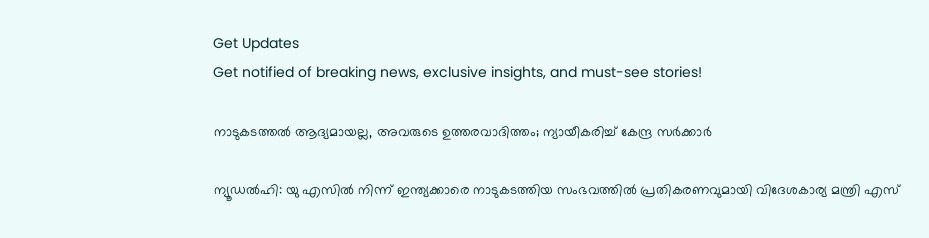Get Updates
Get notified of breaking news, exclusive insights, and must-see stories!

നാടുകടത്തല്‍ ആദ്യമായല്ല, അവരുടെ ഉത്തരവാദിത്തം; ന്യായീകരിച്ച് കേന്ദ്ര സര്‍ക്കാര്‍

ന്യൂഡല്‍ഹി: യു എസില്‍ നിന്ന് ഇന്ത്യക്കാരെ നാടുകടത്തിയ സംഭവത്തില്‍ പ്രതികരണവുമായി വിദേശകാര്യ മന്ത്രി എസ്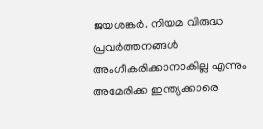ജയശങ്കര്‍. നിയമ വിരുദ്ധ പ്രവര്‍ത്തനങ്ങള്‍ അംഗീകരിക്കാനാകില്ല എന്നും അമേരിക്ക ഇന്ത്യക്കാരെ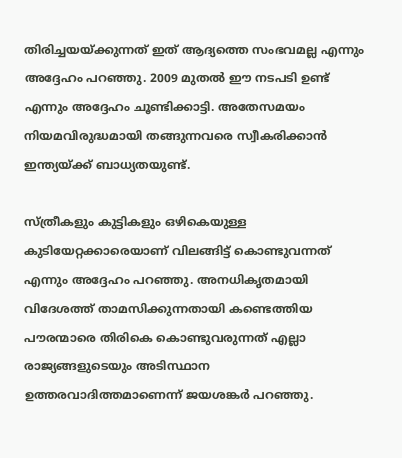തിരിച്ചയയ്ക്കുന്നത് ഇത് ആദ്യത്തെ സംഭവമല്ല എന്നും അദ്ദേഹം പറഞ്ഞു. 2009 മുതല്‍ ഈ നടപടി ഉണ്ട് എന്നും അദ്ദേഹം ചൂണ്ടിക്കാട്ടി. അതേസമയം നിയമവിരുദ്ധമായി തങ്ങുന്നവരെ സ്വീകരിക്കാന്‍ ഇന്ത്യയ്ക്ക് ബാധ്യതയുണ്ട്.

സ്ത്രീകളും കുട്ടികളും ഒഴികെയുള്ള കുടിയേറ്റക്കാരെയാണ് വിലങ്ങിട്ട് കൊണ്ടുവന്നത് എന്നും അദ്ദേഹം പറഞ്ഞു. അനധികൃതമായി വിദേശത്ത് താമസിക്കുന്നതായി കണ്ടെത്തിയ പൗരന്മാരെ തിരികെ കൊണ്ടുവരുന്നത് എല്ലാ രാജ്യങ്ങളുടെയും അടിസ്ഥാന ഉത്തരവാദിത്തമാണെന്ന് ജയശങ്കര്‍ പറഞ്ഞു.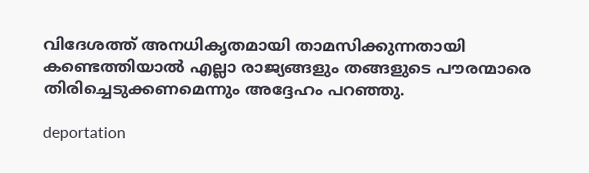വിദേശത്ത് അനധികൃതമായി താമസിക്കുന്നതായി കണ്ടെത്തിയാല്‍ എല്ലാ രാജ്യങ്ങളും തങ്ങളുടെ പൗരന്മാരെ തിരിച്ചെടുക്കണമെന്നും അദ്ദേഹം പറഞ്ഞു.

deportation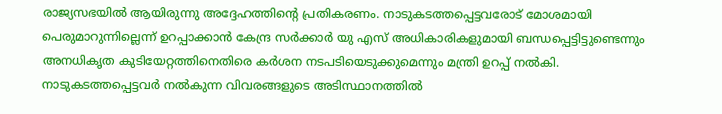രാജ്യസഭയില്‍ ആയിരുന്നു അദ്ദേഹത്തിന്റെ പ്രതികരണം. നാടുകടത്തപ്പെട്ടവരോട് മോശമായി പെരുമാറുന്നില്ലെന്ന് ഉറപ്പാക്കാന്‍ കേന്ദ്ര സര്‍ക്കാര്‍ യു എസ് അധികാരികളുമായി ബന്ധപ്പെട്ടിട്ടുണ്ടെന്നും അനധികൃത കുടിയേറ്റത്തിനെതിരെ കര്‍ശന നടപടിയെടുക്കുമെന്നും മന്ത്രി ഉറപ്പ് നല്‍കി. നാടുകടത്തപ്പെട്ടവര്‍ നല്‍കുന്ന വിവരങ്ങളുടെ അടിസ്ഥാനത്തില്‍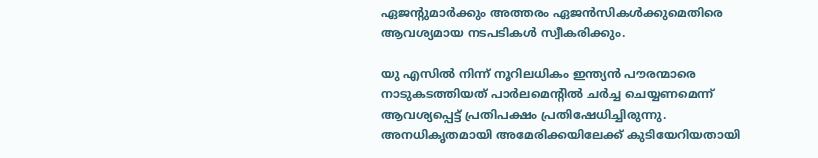ഏജന്റുമാര്‍ക്കും അത്തരം ഏജന്‍സികള്‍ക്കുമെതിരെ ആവശ്യമായ നടപടികള്‍ സ്വീകരിക്കും.

യു എസില്‍ നിന്ന് നൂറിലധികം ഇന്ത്യന്‍ പൗരന്മാരെ നാടുകടത്തിയത് പാര്‍ലമെന്റില്‍ ചര്‍ച്ച ചെയ്യണമെന്ന് ആവശ്യപ്പെട്ട് പ്രതിപക്ഷം പ്രതിഷേധിച്ചിരുന്നു. അനധികൃതമായി അമേരിക്കയിലേക്ക് കുടിയേറിയതായി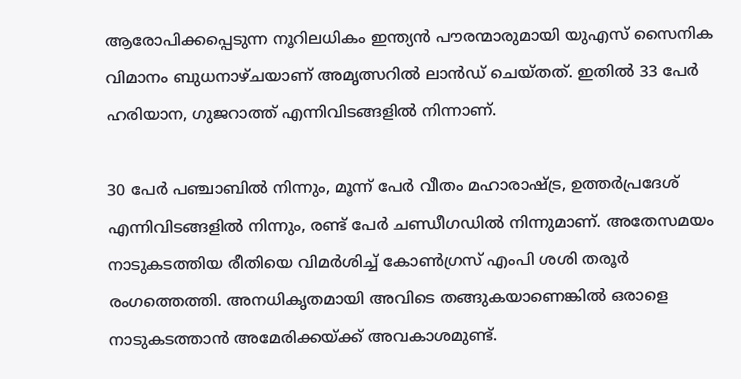ആരോപിക്കപ്പെടുന്ന നൂറിലധികം ഇന്ത്യന്‍ പൗരന്മാരുമായി യുഎസ് സൈനിക വിമാനം ബുധനാഴ്ചയാണ് അമൃത്സറില്‍ ലാന്‍ഡ് ചെയ്തത്. ഇതില്‍ 33 പേര്‍ ഹരിയാന, ഗുജറാത്ത് എന്നിവിടങ്ങളില്‍ നിന്നാണ്.

30 പേര്‍ പഞ്ചാബില്‍ നിന്നും, മൂന്ന് പേര്‍ വീതം മഹാരാഷ്ട്ര, ഉത്തര്‍പ്രദേശ് എന്നിവിടങ്ങളില്‍ നിന്നും, രണ്ട് പേര്‍ ചണ്ഡീഗഡില്‍ നിന്നുമാണ്. അതേസമയം നാടുകടത്തിയ രീതിയെ വിമര്‍ശിച്ച് കോണ്‍ഗ്രസ് എംപി ശശി തരൂര്‍ രംഗത്തെത്തി. അനധികൃതമായി അവിടെ തങ്ങുകയാണെങ്കില്‍ ഒരാളെ നാടുകടത്താന്‍ അമേരിക്കയ്ക്ക് അവകാശമുണ്ട്.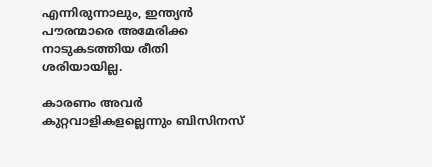എന്നിരുന്നാലും, ഇന്ത്യന്‍ പൗരന്മാരെ അമേരിക്ക നാടുകടത്തിയ രീതി ശരിയായില്ല.

കാരണം അവര്‍ കുറ്റവാളികളല്ലെന്നും ബിസിനസ്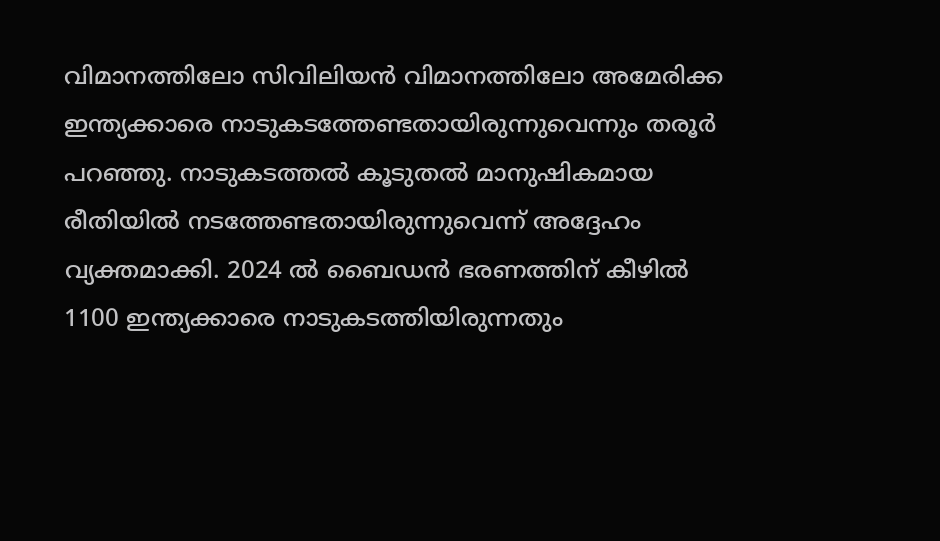വിമാനത്തിലോ സിവിലിയന്‍ വിമാനത്തിലോ അമേരിക്ക ഇന്ത്യക്കാരെ നാടുകടത്തേണ്ടതായിരുന്നുവെന്നും തരൂര്‍ പറഞ്ഞു. നാടുകടത്തല്‍ കൂടുതല്‍ മാനുഷികമായ രീതിയില്‍ നടത്തേണ്ടതായിരുന്നുവെന്ന് അദ്ദേഹം വ്യക്തമാക്കി. 2024 ല്‍ ബൈഡന്‍ ഭരണത്തിന് കീഴില്‍ 1100 ഇന്ത്യക്കാരെ നാടുകടത്തിയിരുന്നതും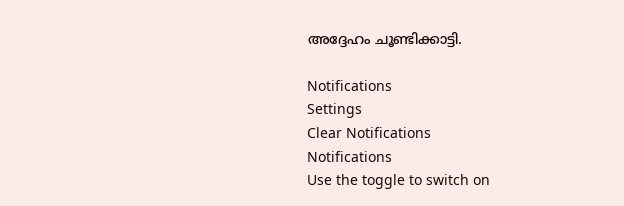അദ്ദേഹം ചൂണ്ടിക്കാട്ടി.

Notifications
Settings
Clear Notifications
Notifications
Use the toggle to switch on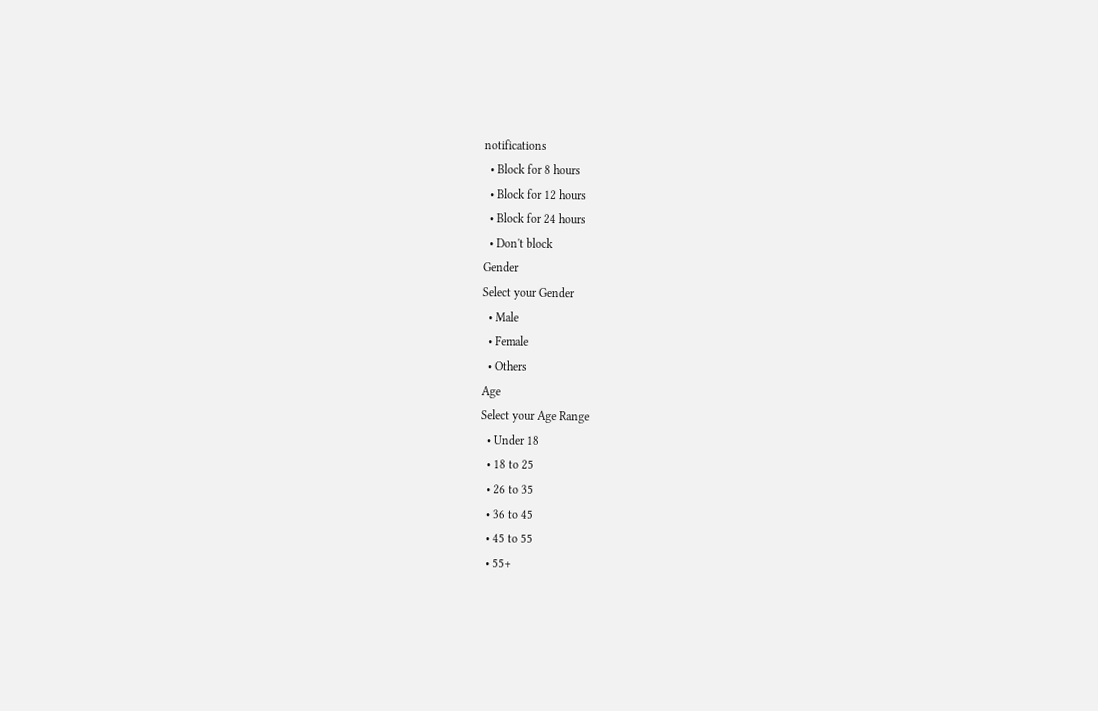notifications
  • Block for 8 hours
  • Block for 12 hours
  • Block for 24 hours
  • Don't block
Gender
Select your Gender
  • Male
  • Female
  • Others
Age
Select your Age Range
  • Under 18
  • 18 to 25
  • 26 to 35
  • 36 to 45
  • 45 to 55
  • 55+